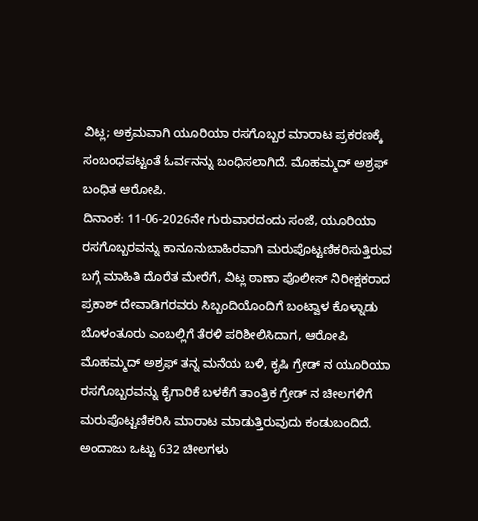ವಿಟ್ಲ; ಅಕ್ರಮವಾಗಿ ಯೂರಿಯಾ ರಸಗೊಬ್ಬರ ಮಾರಾಟ ಪ್ರಕರಣಕ್ಕೆ ಸಂಬಂಧಪಟ್ಟಂತೆ ಓರ್ವನನ್ನು ಬಂಧಿಸಲಾಗಿದೆ. ಮೊಹಮ್ಮದ್ ಅಶ್ರಫ್ ಬಂಧಿತ ಆರೋಪಿ.
ದಿನಾಂಕ: 11-06-2026ನೇ ಗುರುವಾರದಂದು ಸಂಜೆ, ಯೂರಿಯಾ ರಸಗೊಬ್ಬರವನ್ನು ಕಾನೂನುಬಾಹಿರವಾಗಿ ಮರುಪೊಟ್ಟಣಿಕರಿಸುತ್ತಿರುವ ಬಗ್ಗೆ ಮಾಹಿತಿ ದೊರೆತ ಮೇರೆಗೆ, ವಿಟ್ಲ ಠಾಣಾ ಪೊಲೀಸ್ ನಿರೀಕ್ಷಕರಾದ ಪ್ರಕಾಶ್ ದೇವಾಡಿಗರವರು ಸಿಬ್ಬಂದಿಯೊಂದಿಗೆ ಬಂಟ್ವಾಳ ಕೊಳ್ನಾಡು ಬೊಳಂತೂರು ಎಂಬಲ್ಲಿಗೆ ತೆರಳಿ ಪರಿಶೀಲಿಸಿದಾಗ, ಆರೋಪಿ ಮೊಹಮ್ಮದ್ ಅಶ್ರಫ್ ತನ್ನ ಮನೆಯ ಬಳಿ, ಕೃಷಿ ಗ್ರೇಡ್ ನ ಯೂರಿಯಾ ರಸಗೊಬ್ಬರವನ್ನು ಕೈಗಾರಿಕೆ ಬಳಕೆಗೆ ತಾಂತ್ರಿಕ ಗ್ರೇಡ್ ನ ಚೀಲಗಳಿಗೆ ಮರುಪೊಟ್ಟಣಿಕರಿಸಿ ಮಾರಾಟ ಮಾಡುತ್ತಿರುವುದು ಕಂಡುಬಂದಿದೆ. ಅಂದಾಜು ಒಟ್ಟು 632 ಚೀಲಗಳು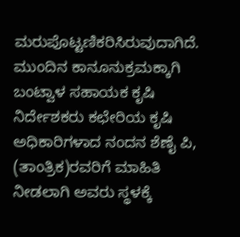ಮರುಪೊಟ್ಟಣಿಕರಿಸಿರುವುದಾಗಿದೆ. ಮುಂದಿನ ಕಾನೂನುಕ್ರಮಕ್ಕಾಗಿ ಬಂಟ್ವಾಳ ಸಹಾಯಕ ಕೃಷಿ ನಿರ್ದೇಶಕರು ಕಛೇರಿಯ ಕೃಷಿ ಅಧಿಕಾರಿಗಳಾದ ನಂದನ ಶೆಣೈ ಪಿ, (ತಾಂತ್ರಿಕ)ರವರಿಗೆ ಮಾಹಿತಿ ನೀಡಲಾಗಿ ಅವರು ಸ್ಥಳಕ್ಕೆ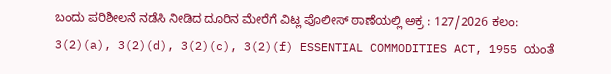ಬಂದು ಪರಿಶೀಲನೆ ನಡೆಸಿ ನೀಡಿದ ದೂರಿನ ಮೇರೆಗೆ ವಿಟ್ಲ ಪೊಲೀಸ್ ಠಾಣೆಯಲ್ಲಿ ಅಕ್ರ : 127/2026 ಕಲಂ: 3(2)(a), 3(2)(d), 3(2)(c), 3(2)(f) ESSENTIAL COMMODITIES ACT, 1955 ಯಂತೆ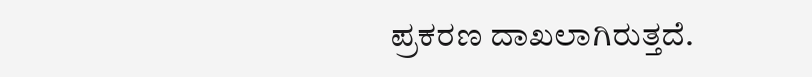ಪ್ರಕರಣ ದಾಖಲಾಗಿರುತ್ತದೆ.